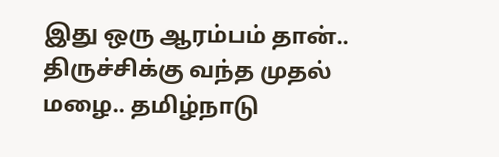இது ஒரு ஆரம்பம் தான்.. திருச்சிக்கு வந்த முதல் மழை.. தமிழ்நாடு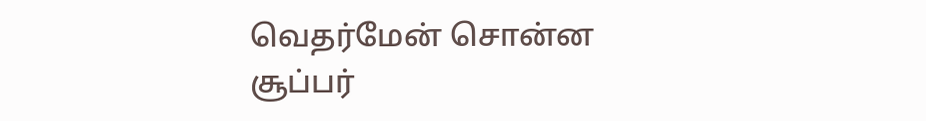வெதர்மேன் சொன்ன சூப்பர்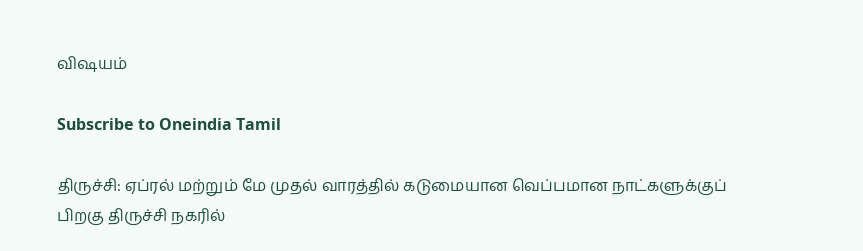விஷயம்

Subscribe to Oneindia Tamil

திருச்சி: ஏப்ரல் மற்றும் மே முதல் வாரத்தில் கடுமையான வெப்பமான நாட்களுக்குப் பிறகு திருச்சி நகரில்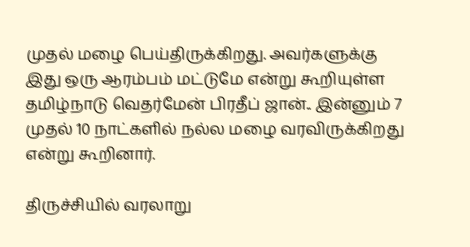முதல் மழை பெய்திருக்கிறது. அவர்களுக்கு இது ஒரு ஆரம்பம் மட்டுமே என்று கூறியுள்ள தமிழ்நாடு வெதர்மேன் பிரதீப் ஜான்.. இன்னும் 7 முதல் 10 நாட்களில் நல்ல மழை வரவிருக்கிறது என்று கூறினார்.

திருச்சியில் வரலாறு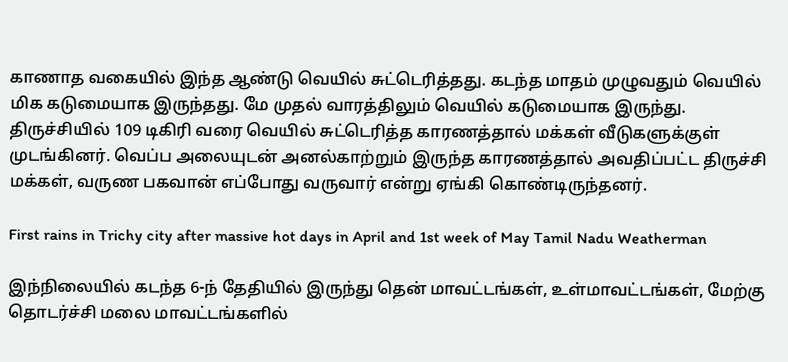காணாத வகையில் இந்த ஆண்டு வெயில் சுட்டெரித்தது. கடந்த மாதம் முழுவதும் வெயில் மிக கடுமையாக இருந்தது. மே முதல் வாரத்திலும் வெயில் கடுமையாக இருந்து. திருச்சியில் 109 டிகிரி வரை வெயில் சுட்டெரித்த காரணத்தால் மக்கள் வீடுகளுக்குள் முடங்கினர். வெப்ப அலையுடன் அனல்காற்றும் இருந்த காரணத்தால் அவதிப்பட்ட திருச்சி மக்கள், வருண பகவான் எப்போது வருவார் என்று ஏங்கி கொண்டிருந்தனர்.

First rains in Trichy city after massive hot days in April and 1st week of May Tamil Nadu Weatherman

இந்நிலையில் கடந்த 6-ந் தேதியில் இருந்து தென் மாவட்டங்கள், உள்மாவட்டங்கள், மேற்கு தொடர்ச்சி மலை மாவட்டங்களில்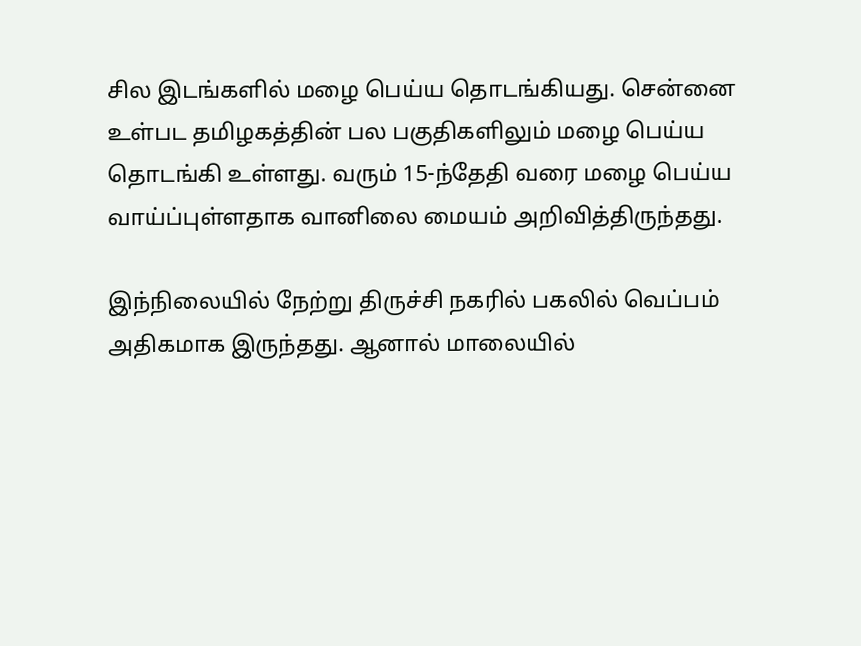சில இடங்களில் மழை பெய்ய தொடங்கியது. சென்னை உள்பட தமிழகத்தின் பல பகுதிகளிலும் மழை பெய்ய தொடங்கி உள்ளது. வரும் 15-ந்தேதி வரை மழை பெய்ய வாய்ப்புள்ளதாக வானிலை மையம் அறிவித்திருந்தது.

இந்நிலையில் நேற்று திருச்சி நகரில் பகலில் வெப்பம் அதிகமாக இருந்தது. ஆனால் மாலையில்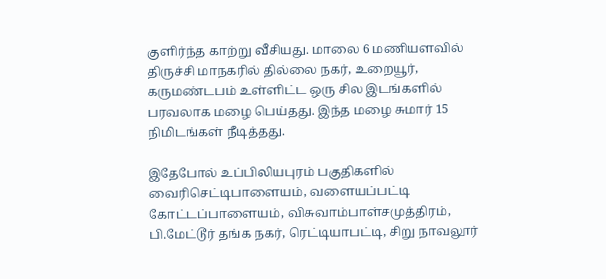குளிர்ந்த காற்று வீசியது. மாலை 6 மணியளவில் திருச்சி மாநகரில் தில்லை நகர், உறையூர், கருமண்டபம் உள்ளிட்ட ஒரு சில இடங்களில் பரவலாக மழை பெய்தது. இந்த மழை சுமார் 15 நிமிடங்கள் நீடித்தது.

இதேபோல் உப்பிலியபுரம் பகுதிகளில் வைரிசெட்டிபாளையம், வளையப்பட்டி கோட்டப்பாளையம், விசுவாம்பாள்சமுத்திரம், பி.மேட்டூர் தங்க நகர், ரெட்டியாபட்டி, சிறு நாவலூர்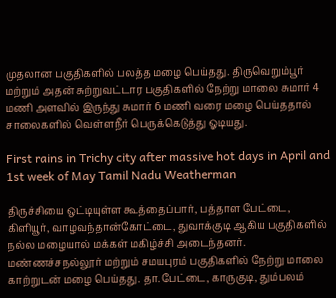முதலான பகுதிகளில் பலத்த மழை பெய்தது. திருவெறும்பூர் மற்றும் அதன் சுற்றுவட்டார பகுதிகளில் நேற்று மாலை சுமார் 4 மணி அளவில் இருந்து சுமார் 6 மணி வரை மழை பெய்ததால் சாலைகளில் வெள்ளநீர் பெருக்கெடுத்து ஓடியது.

First rains in Trichy city after massive hot days in April and 1st week of May Tamil Nadu Weatherman

திருச்சியை ஒட்டியுள்ள கூத்தைப்பார், பத்தாள பேட்டை, கிளியூர், வாழவந்தான்கோட்டை, துவாக்குடி ஆகிய பகுதிகளில் நல்ல மழையால் மக்கள் மகிழ்ச்சி அடைந்தனர். மண்ணச்சநல்லூர் மற்றும் சமயபுரம் பகுதிகளில் நேற்று மாலை காற்றுடன் மழை பெய்தது. தா.பேட்டை, காருகுடி, தும்பலம்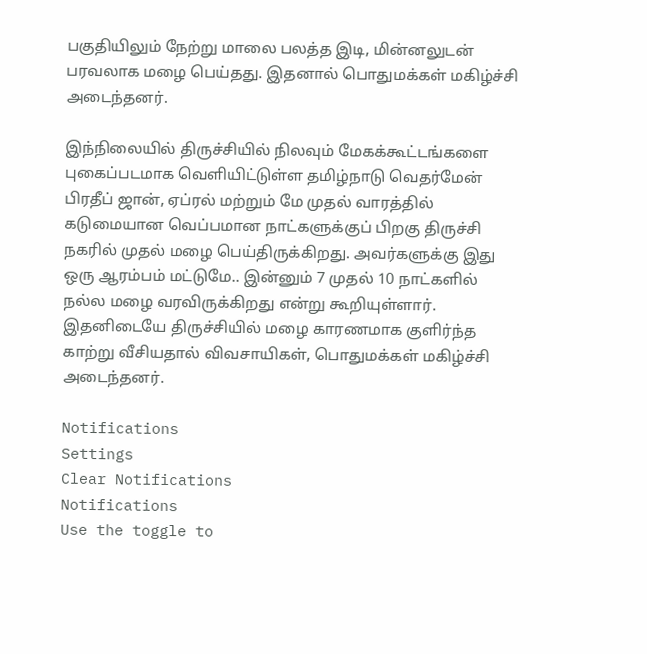பகுதியிலும் நேற்று மாலை பலத்த இடி, மின்னலுடன் பரவலாக மழை பெய்தது. இதனால் பொதுமக்கள் மகிழ்ச்சி அடைந்தனர்.

இந்நிலையில் திருச்சியில் நிலவும் மேகக்கூட்டங்களை புகைப்படமாக வெளியிட்டுள்ள தமிழ்நாடு வெதர்மேன் பிரதீப் ஜான், ஏப்ரல் மற்றும் மே முதல் வாரத்தில் கடுமையான வெப்பமான நாட்களுக்குப் பிறகு திருச்சி நகரில் முதல் மழை பெய்திருக்கிறது. அவர்களுக்கு இது ஒரு ஆரம்பம் மட்டுமே.. இன்னும் 7 முதல் 10 நாட்களில் நல்ல மழை வரவிருக்கிறது என்று கூறியுள்ளார். இதனிடையே திருச்சியில் மழை காரணமாக குளிர்ந்த காற்று வீசியதால் விவசாயிகள், பொதுமக்கள் மகிழ்ச்சி அடைந்தனர்.

Notifications
Settings
Clear Notifications
Notifications
Use the toggle to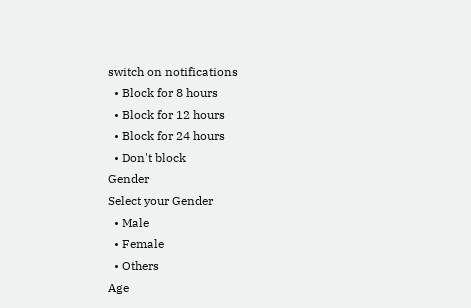switch on notifications
  • Block for 8 hours
  • Block for 12 hours
  • Block for 24 hours
  • Don't block
Gender
Select your Gender
  • Male
  • Female
  • Others
Age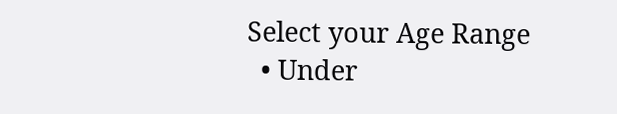Select your Age Range
  • Under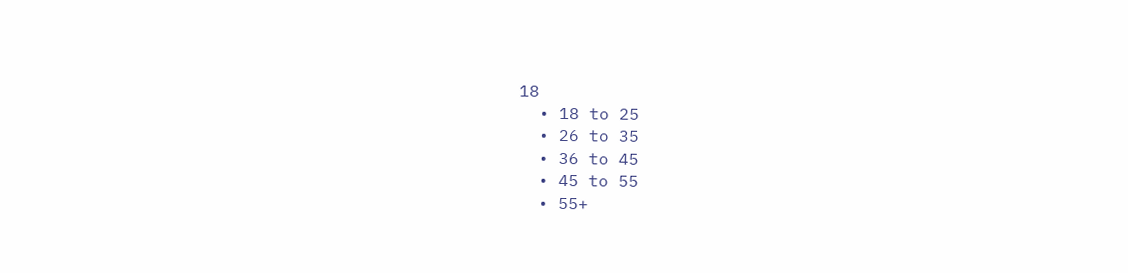18
  • 18 to 25
  • 26 to 35
  • 36 to 45
  • 45 to 55
  • 55+